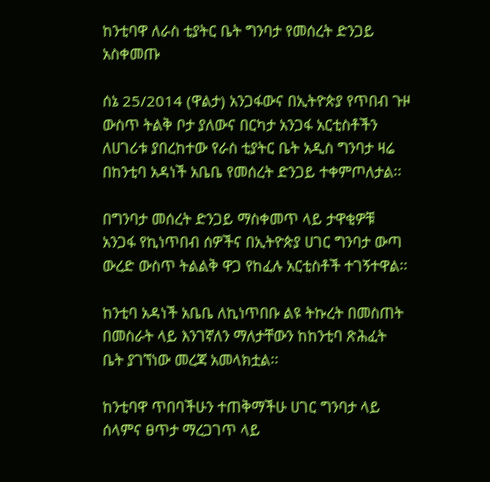ከንቲባዋ ለራስ ቲያትር ቤት ግንባታ የመሰረት ድንጋይ አስቀመጡ

ሰኔ 25/2014 (ዋልታ) አንጋፋውና በኢትዮጵያ የጥበብ ጉዞ ውስጥ ትልቅ ቦታ ያለውና በርካታ አንጋፋ አርቲስቶችን ለሀገሪቱ ያበረከተው የራስ ቲያትር ቤት አዲስ ግንባታ ዛሬ በከንቲባ አዳነች አቤቤ የመሰረት ድንጋይ ተቀምጦለታል፡፡

በግንባታ መሰረት ድንጋይ ማስቀመጥ ላይ ታዋቂዎቹ አንጋፋ የኪነጥበብ ሰዎችና በኢትዮጵያ ሀገር ግንባታ ውጣ ውረድ ውስጥ ትልልቅ ዋጋ የከፈሉ አርቲስቶች ተገኝተዋል፡፡

ከንቲባ አዳነች አቤቤ ለኪነጥበቡ ልዩ ትኩረት በመስጠት በመስራት ላይ እንገኛለን ማለታቸውን ከከንቲባ ጽሕፈት ቤት ያገኘነው መረጃ አመላክቷል፡፡

ከንቲባዋ ጥበባችሁን ተጠቅማችሁ ሀገር ግንባታ ላይ ሰላምና ፀጥታ ማረጋገጥ ላይ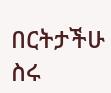በርትታችሁ ስሩ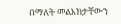በማለት መልእክታቸውን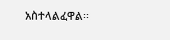አስተላልፈዋል፡፡